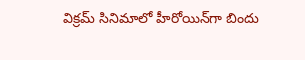విక్రమ్ సినిమాలో హీరోయిన్‌గా బిందు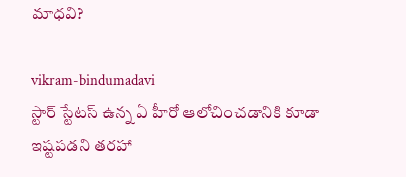మాధవి?

vikram-bindumadavi
స్టార్ స్టేటస్ ఉన్న ఏ హీరో ఆలోచించడానికి కూడా ఇష్టపడని తరహా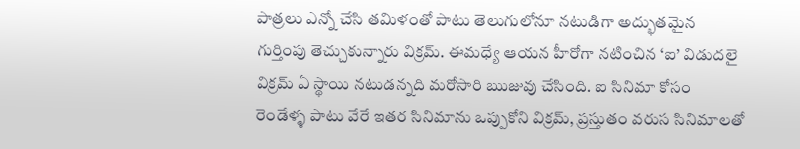పాత్రలు ఎన్నో చేసి తమిళంతో పాటు తెలుగులోనూ నటుడిగా అద్భుతమైన గుర్తింపు తెచ్చుకున్నారు విక్రమ్. ఈమధ్యే ఆయన హీరోగా నటించిన ‘ఐ’ విడుదలై విక్రమ్ ఏ స్థాయి నటుడన్నది మరోసారి ఋజువు చేసింది. ఐ సినిమా కోసం రెండేళ్ళ పాటు వేరే ఇతర సినిమాను ఒప్పుకోని విక్రమ్, ప్రస్తుతం వరుస సినిమాలతో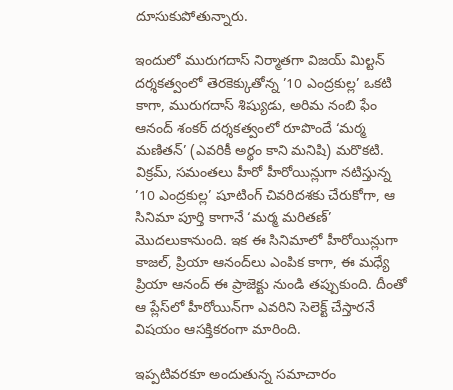దూసుకుపోతున్నారు.

ఇందులో మురుగదాస్ నిర్మాతగా విజయ్ మిల్టన్ దర్శకత్వంలో తెరకెక్కుతోన్న ’10 ఎంద్రకుల్ల’ ఒకటి కాగా, మురుగదాస్ శిష్యుడు, అరిమ నంబి ఫేం ఆనంద్ శంకర్ దర్శకత్వంలో రూపొందే ‘మర్మ మణితన్’ (ఎవరికీ అర్థం కాని మనిషి) మరొకటి. విక్రమ్, సమంతలు హీరో హీరోయిన్లుగా నటిస్తున్న ’10 ఎంద్రకుల్ల’ షూటింగ్ చివరిదశకు చేరుకోగా, ఆ సినిమా పూర్తి కాగానే ‘మర్మ మరితణ్’ మొదలుకానుంది. ఇక ఈ సినిమాలో హీరోయిన్లుగా కాజల్, ప్రియా ఆనంద్‌లు ఎంపిక కాగా, ఈ మధ్యే ప్రియా ఆనంద్ ఈ ప్రాజెక్టు నుండి తప్పుకుంది. దీంతో ఆ ప్లేస్‌లో హీరోయిన్‌గా ఎవరిని సెలెక్ట్ చేస్తారనే విషయం ఆసక్తికరంగా మారింది.

ఇప్పటివరకూ అందుతున్న సమాచారం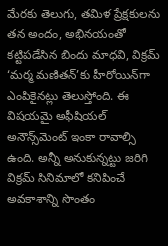మేరకు తెలుగు, తమిళ ప్రేక్షకులను తన అందం, అభినయంతో కట్టిపడేసిన బిందు మాధవి, విక్రమ్ ‘మర్మ మణితన్‌’కు హీరోయిన్‌గా ఎంపికైనట్లు తెలుస్తోంది. ఈ విషయమై అఫీషియల్ అనౌన్స్‌మెంట్ ఇంకా రావాల్సి ఉంది. అన్నీ అనుకున్నట్టు జరిగి విక్రమ్ సినిమాలో కనిపించే అవకాశాన్ని సొంతం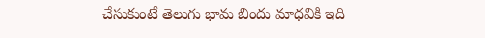చేసుకుంటే తెలుగు భామ బిందు మాధవికి ఇది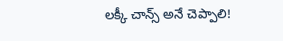లక్కీ చాన్స్ అనే చెప్పాలి!